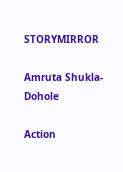STORYMIRROR

Amruta Shukla-Dohole

Action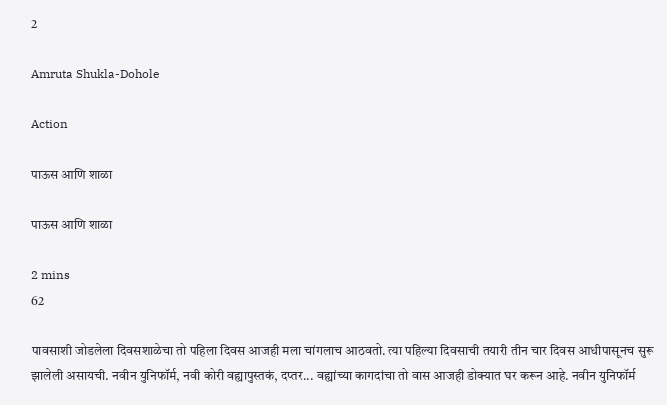2

Amruta Shukla-Dohole

Action

पाऊस आणि शाळा

पाऊस आणि शाळा

2 mins
62

पावसाशी जोडलेला दिवसशाळेचा तो पहिला दिवस आजही मला चांगलाच आठवतो. त्या पहिल्या दिवसाची तयारी तीन चार दिवस आधीपासूनच सुरू झालेली असायची. नवीन युनिफॉर्म, नवी कोरी वह्यापुस्तकं, दप्तर... वह्यांच्या कागदांचा तो वास आजही डोक्यात घर करून आहे. नवीन युनिफॉर्म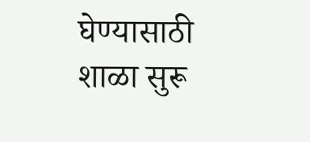घेण्यासाठी शाळा सुरू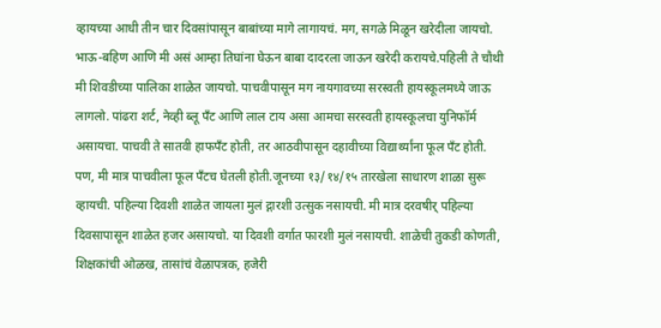व्हायच्या आधी तीन चार दिवसांपासून बाबांच्या मागे लागायचं. मग, सगळे मिळून खरेदीला जायचो. भाऊ-बहिण आणि मी असं आम्हा तिघांना घेऊन बाबा दादरला जाऊन खरेदी करायचे.पहिली ते चौथी मी शिवडीच्या पालिका शाळेत जायचो. पाचवीपासून मग नायगावच्या सरस्वती हायस्कूलमध्ये जाऊ लागलो. पांढरा शर्ट, नेव्ही ब्लू पँट आणि लाल टाय असा आमचा सरस्वती हायस्कूलचा युनिफॉर्म असायचा. पाचवी ते सातवी हाफपँट होती, तर आठवीपासून दहावीच्या विद्यार्थ्यांना फूल पँट होती. पण, मी मात्र पाचवीला फूल पँटच घेतली होती.जूनच्या १३/१४/१५ तारखेला साधारण शाळा सुरू व्हायची. पहिल्या दिवशी शाळेत जायला मुलं द्गारशी उत्सुक नसायची. मी मात्र दरवषीर् पहिल्या दिवसापासून शाळेत हजर असायचो. या दिवशी वर्गात फारशी मुलं नसायची. शाळेची तुकडी कोणती, शिक्षकांची ओळख, तासांचं वेळापत्रक, हजेरी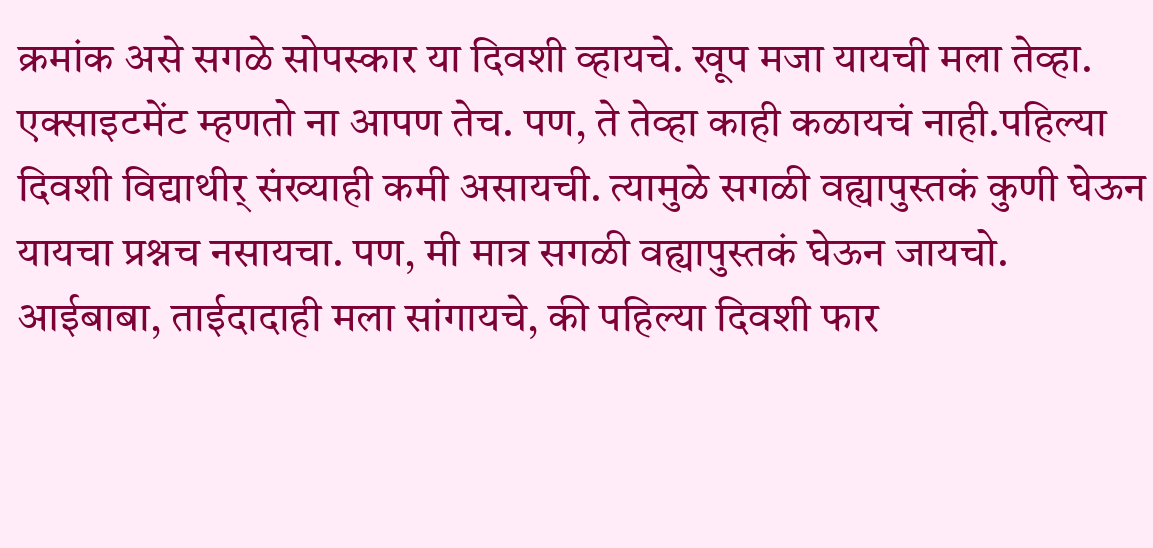क्रमांक असे सगळे सोपस्कार या दिवशी व्हायचे. खूप मजा यायची मला तेव्हा. एक्साइटमेंट म्हणतो ना आपण तेच. पण, ते तेव्हा काही कळायचं नाही.पहिल्या दिवशी विद्याथीर् संख्याही कमी असायची. त्यामुळे सगळी वह्यापुस्तकं कुणी घेऊन यायचा प्रश्नच नसायचा. पण, मी मात्र सगळी वह्यापुस्तकं घेऊन जायचो. आईबाबा, ताईदादाही मला सांगायचे, की पहिल्या दिवशी फार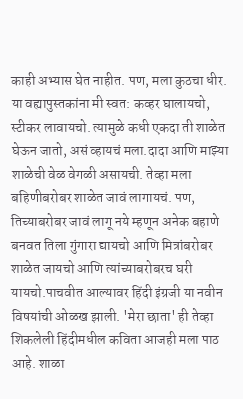काही अभ्यास घेत नाहीत. पण, मला कुठचा धीर. या वह्यापुस्तकांना मी स्वत: कव्हर घालायचो, स्टीकर लावायचो. त्यामुळे कधी एकदा ती शाळेत घेऊन जातो, असं व्हायचं मला.दादा आणि माझ्या शाळेची वेळ वेगळी असायची. तेव्हा मला बहिणीबरोबर शाळेत जावं लागायचं. पण, तिच्याबरोबर जावं लागू नये म्हणून अनेक बहाणे बनवत तिला गुंगारा द्यायचो आणि मित्रांबरोबर शाळेत जायचो आणि त्यांच्याबरोबरच घरी यायचो.पाचवीत आल्यावर हिंदी इंग्रजी या नवीन विषयांची ओळख झाली. 'मेरा छाता' ही तेव्हा शिकलेली हिंदीमधील कविता आजही मला पाठ आहे. शाळा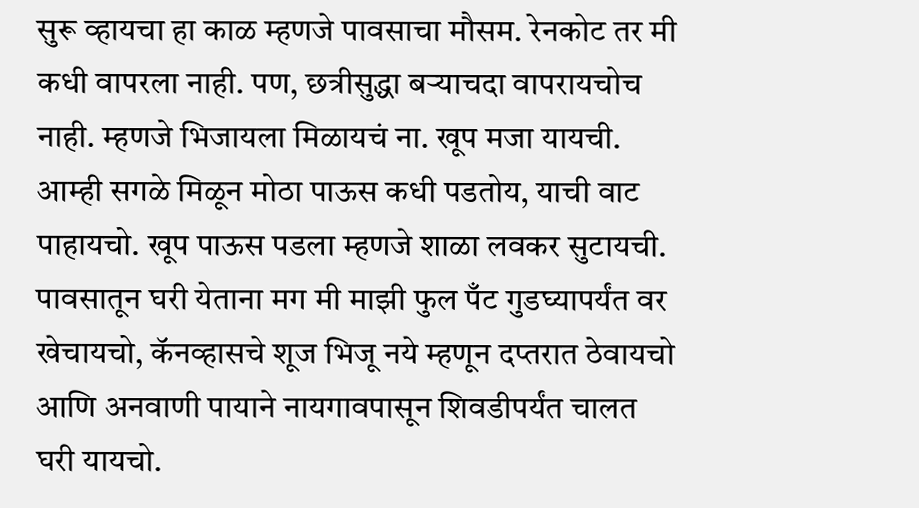सुरू व्हायचा हा काळ म्हणजे पावसाचा मौसम. रेनकोट तर मी कधी वापरला नाही. पण, छत्रीसुद्धा बऱ्याचदा वापरायचोच नाही. म्हणजे भिजायला मिळायचं ना. खूप मजा यायची. आम्ही सगळे मिळून मोठा पाऊस कधी पडतोय, याची वाट पाहायचो. खूप पाऊस पडला म्हणजे शाळा लवकर सुटायची. पावसातून घरी येताना मग मी माझी फुल पँट गुडघ्यापर्यंत वर खेचायचो, कॅनव्हासचे शूज भिजू नये म्हणून दप्तरात ठेवायचो आणि अनवाणी पायाने नायगावपासून शिवडीपर्यंत चालत घरी यायचो.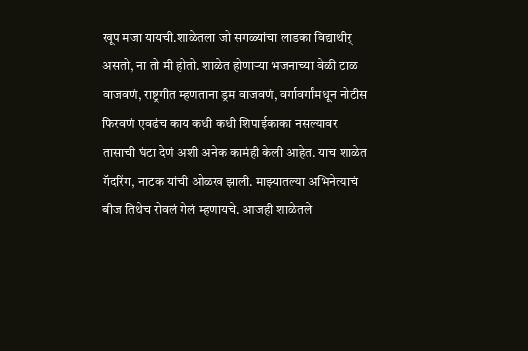खूप मजा यायची.शाळेतला जो सगळ्यांचा लाडका विद्याथीर् असतो, ना तो मी होतो. शाळेत होणाऱ्या भजनाच्या वेळी टाळ वाजवणं, राष्ट्रगीत म्हणताना ड्रम वाजवणं, वर्गावर्गांमधून नोटीस फिरवणं एवढंच काय कधी कधी शिपाईकाका नसल्यावर तासाची घंटा देणं अशी अनेक कामंही केली आहेत. याच शाळेत गॅदरिंग, नाटक यांची ओळख झाली. माझ्यातल्या अभिनेत्याचं बीज तिथेच रोवलं गेलं म्हणायचे. आजही शाळेतले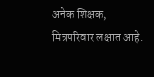अनेक शिक्षक, मित्रपरिवार लक्षात आहे.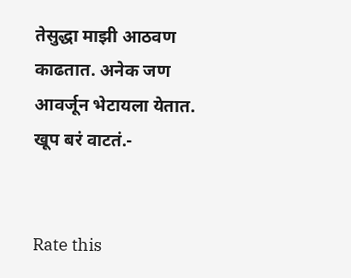तेसुद्धा माझी आठवण काढतात. अनेक जण आवर्जून भेटायला येतात. खूप बरं वाटतं.-


Rate this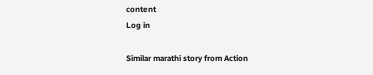content
Log in

Similar marathi story from Action